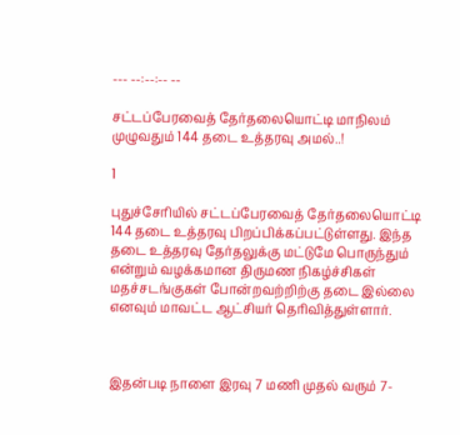--- --:--:-- --

சட்டப்பேரவைத் தேர்தலையொட்டி மாநிலம் முழுவதும் 144 தடை உத்தரவு அமல்..!

1

புதுச்சேரியில் சட்டப்பேரவைத் தேர்தலையொட்டி 144 தடை உத்தரவு பிறப்பிக்கப்பட்டுள்ளது. இந்த தடை உத்தரவு தேர்தலுக்கு மட்டுமே பொருந்தும் என்றும் வழக்கமான திருமண நிகழ்ச்சிகள் மதச்சடங்குகள் போன்றவற்றிற்கு தடை இல்லை எனவும் மாவட்ட ஆட்சியர் தெரிவித்துள்ளார்.



இதன்படி நாளை இரவு 7 மணி முதல் வரும் 7-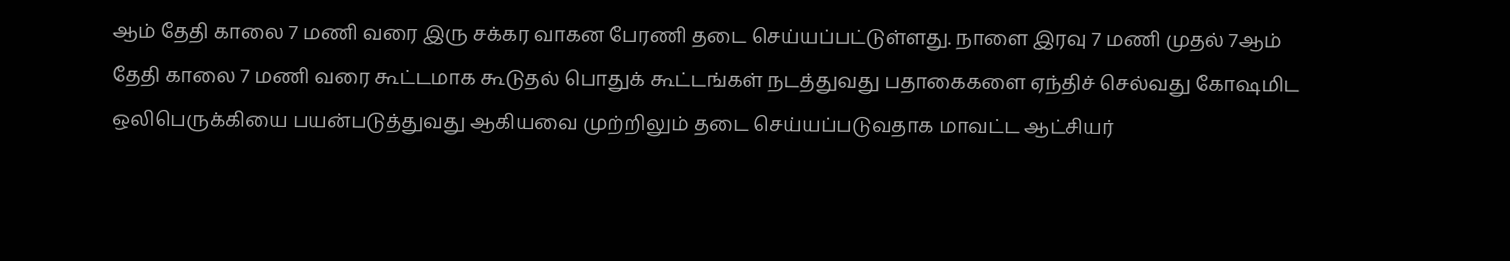ஆம் தேதி காலை 7 மணி வரை இரு சக்கர வாகன பேரணி தடை செய்யப்பட்டுள்ளது. நாளை இரவு 7 மணி முதல் 7ஆம் தேதி காலை 7 மணி வரை கூட்டமாக கூடுதல் பொதுக் கூட்டங்கள் நடத்துவது பதாகைகளை ஏந்திச் செல்வது கோஷமிட ஒலிபெருக்கியை பயன்படுத்துவது ஆகியவை முற்றிலும் தடை செய்யப்படுவதாக மாவட்ட ஆட்சியர்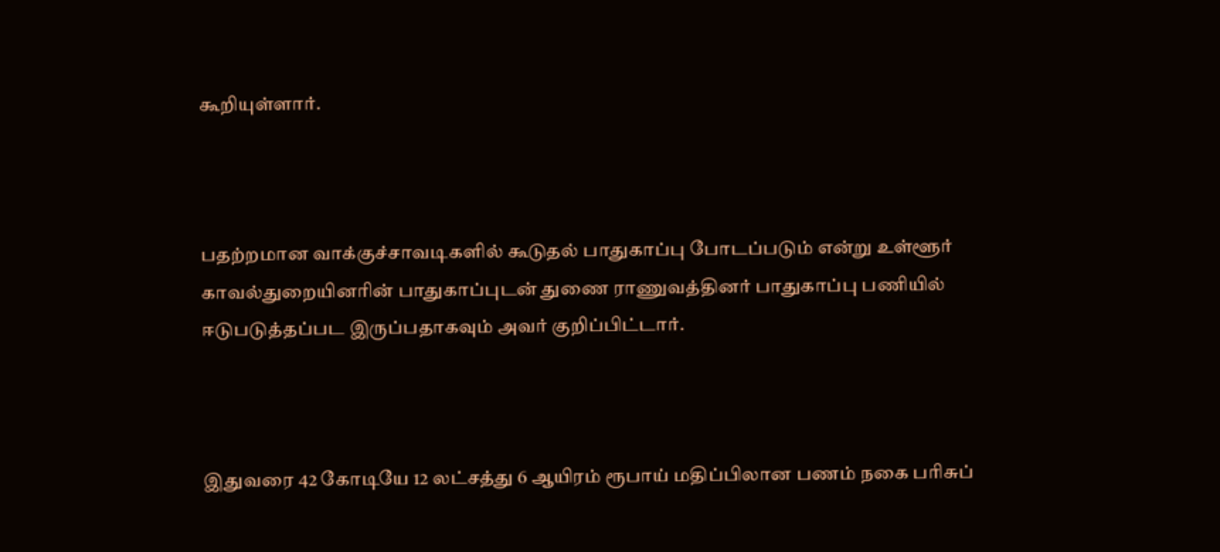கூறியுள்ளார்.



பதற்றமான வாக்குச்சாவடிகளில் கூடுதல் பாதுகாப்பு போடப்படும் என்று உள்ளூர் காவல்துறையினரின் பாதுகாப்புடன் துணை ராணுவத்தினர் பாதுகாப்பு பணியில் ஈடுபடுத்தப்பட இருப்பதாகவும் அவர் குறிப்பிட்டார்.



இதுவரை 42 கோடியே 12 லட்சத்து 6 ஆயிரம் ரூபாய் மதிப்பிலான பணம் நகை பரிசுப்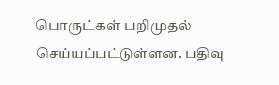பொருட்கள் பறிமுதல் செய்யப்பட்டுள்ளன. பதிவு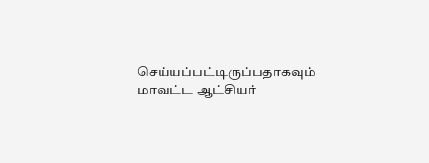செய்யப்பட்டிருப்பதாகவும் மாவட்ட ஆட்சியர்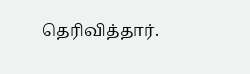தெரிவித்தார்.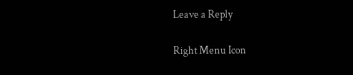Leave a Reply

Right Menu Icon